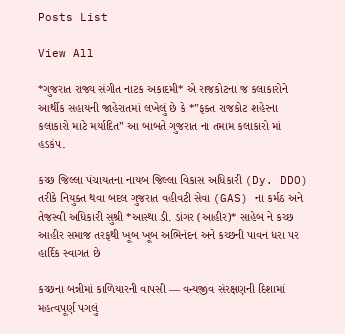Posts List

View All

*ગુજરાત રાજ્ય સંગીત નાટક અકાદમી* એ રાજકોટના જ કલાકારોને આર્થીક સહાયની જાહેરાતમાં લખેલું છે કે *”ફક્ત રાજકોટ શહેરના કલાકારો માટે મર્યાદિત” આ બાબતે ગુજરાત ના તમામ કલાકારો માં હડકંપ.

કચ્છ જિલ્લા પંચાયતના નાયબ જિલ્લા વિકાસ અધિકારી (Dy. DDO) તરીકે નિયુક્ત થવા બદલ ગુજરાત વહીવટી સેવા (GAS) ના કર્મઠ અને તેજસ્વી અધિકારી સુશ્રી *આસ્થા ડી. ડાંગર (આહીર)* સાહેબ ને કચ્છ આહીર સમાજ તરફથી ખૂબ ખૂબ અભિનંદન અને કચ્છની પાવન ધરા પર હાર્દિક સ્વાગત છે

કચ્છના બન્નીમાં કાળિયારની વાપસી — વન્યજીવ સંરક્ષણની દિશામાં મહત્વપૂર્ણ પગલું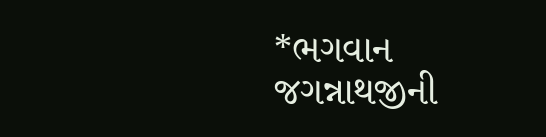*ભગવાન જગન્નાથજીની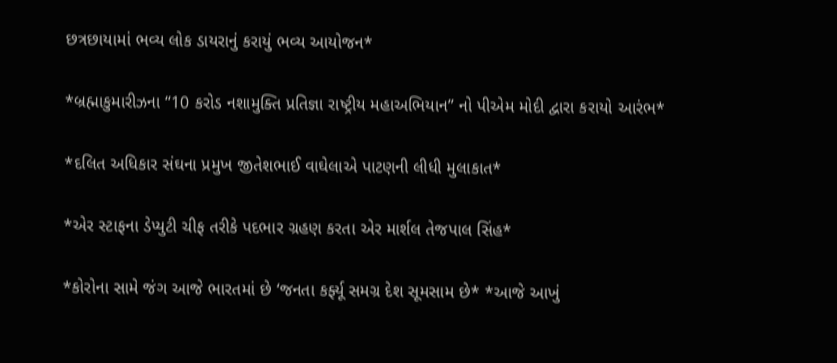છત્રછાયામાં ભવ્ય લોક ડાયરાનું કરાયું ભવ્ય આયોજન*

*બ્રહ્માકુમારીઝના “10 કરોડ નશામુક્તિ પ્રતિજ્ઞા રાષ્ટ્રીય મહાઅભિયાન” નો પીએમ મોદી દ્વારા કરાયો આરંભ*

*દલિત અધિકાર સંઘના પ્રમુખ જીતેશભાઈ વાઘેલાએ પાટણની લીધી મુલાકાત*

*એર સ્ટાફના ડેપ્યુટી ચીફ તરીકે પદભાર ગ્રહણ કરતા એર માર્શલ તેજપાલ સિંહ*

*કોરોના સામે જંગ આજે ભારતમાં છે ‘જનતા કર્ફ્યૂ સમગ્ર દેશ સૂમસામ છે* *આજે આખું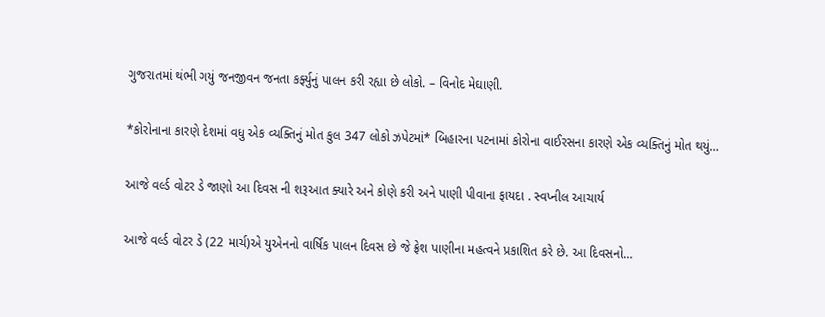ગુજરાતમાં થંભી ગયું જનજીવન જનતા કર્ફ્યુનું પાલન કરી રહ્યા છે લોકો. – વિનોદ મેઘાણી.

*કોરોનાના કારણે દેશમાં વધુ એક વ્યક્તિનું મોત કુલ 347 લોકો ઝપેટમાં* બિહારના પટનામાં કોરોના વાઈરસના કારણે એક વ્યક્તિનું મોત થયું…

આજે વર્લ્ડ વોટર ડે જાણો આ દિવસ ની શરૂઆત ક્યારે અને કોણે કરી અને પાણી પીવાના ફાયદા . સ્વપ્નીલ આચાર્ય

આજે વર્લ્ડ વોટર ડે (22 માર્ચ)એ યુએનનો વાર્ષિક પાલન દિવસ છે જે ફ્રેશ પાણીના મહત્વને પ્રકાશિત કરે છે. આ દિવસનો…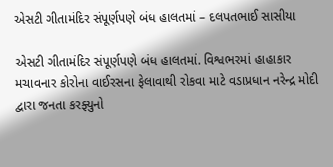એસટી ગીતામંદિર સંપૂર્ણપણે બંધ હાલતમાં – દલપતભાઈ સાસીયા

એસટી ગીતામંદિર સંપૂર્ણપણે બંધ હાલતમાં. વિશ્વભરમાં હાહાકાર મચાવનાર કોરોના વાઈરસના ફેલાવાથી રોકવા માટે વડાપ્રધાન નરેન્દ્ર મોદી દ્વારા જનતા કરફ્યુનો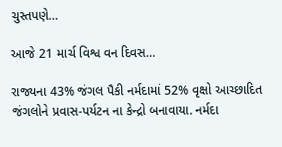ચુસ્તપણે…

આજે 21 માર્ચ વિશ્વ વન દિવસ…

રાજ્યના 43% જંગલ પૈકી નર્મદામાં 52% વૃક્ષો આચ્છાદિત જંગલોને પ્રવાસ-પર્યટન ના કેન્દ્રો બનાવાયા. નર્મદા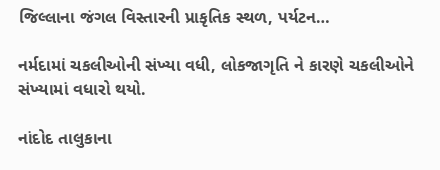જિલ્લાના જંગલ વિસ્તારની પ્રાકૃતિક સ્થળ, પર્યટન…

નર્મદામાં ચકલીઓની સંખ્યા વધી, લોકજાગૃતિ ને કારણે ચકલીઓને સંખ્યામાં વધારો થયો.

નાંદોદ તાલુકાના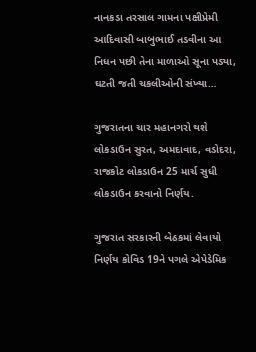નાનકડા તરસાલ ગામના પક્ષીપ્રેમી આદિવાસી બાબુભાઈ તડવીના આ નિધન પછી તેના માળાઓ સૂના પડ્યા, ઘટતી જતી ચકલીઓની સંખ્યા…

ગુજરાતના ચાર મહાનગરો થશે લોકડાઉન સુરત, અમદાવાદ, વડોદરા, રાજકોટ લોકડાઉન 25 માર્ચ સુધી લોકડાઉન કરવાનો નિર્ણય.

ગુજરાત સરકારની બેઠકમાં લેવાયો નિર્ણય કોવિડ 19ને પગલે એપેડેમિક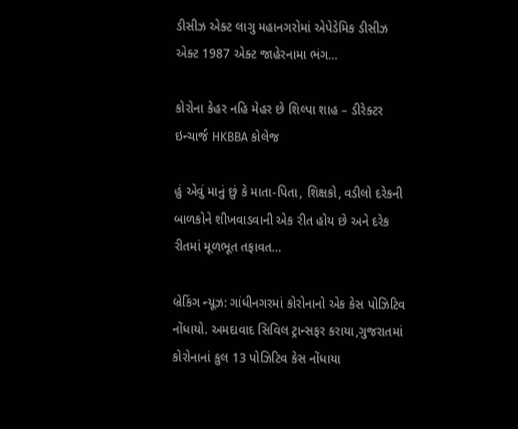ડીસીઝ એક્ટ લાગુ મહાનગરોમાં એપેડેમિક ડીસીઝ એક્ટ 1987 એક્ટ જાહેરનામા ભંગ…

કોરોના કેહર નહિ મેહર છે શિલ્પા શાહ – ડીરેક્ટર ઇન્ચાર્જ HKBBA કોલેજ

હું એવું માનું છું કે માતા-પિતા, શિક્ષકો, વડીલો દરેકની બાળકોને શીખવાડવાની એક રીત હોય છે અને દરેક રીતમાં મૂળભૂત તફાવત…

બ્રેકિંગ ન્યૂઝ: ગાંધીનગરમાં કોરોનાનો એક કેસ પોઝિટિવ નોંધાયો. અમદાવાદ સિવિલ ટ્રાન્સફર કરાયા,ગુજરાતમાં કોરોનાનાં કુલ 13 પોઝિટિવ કેસ નોંધાયા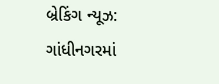બ્રેકિંગ ન્યૂઝ: ગાંધીનગરમાં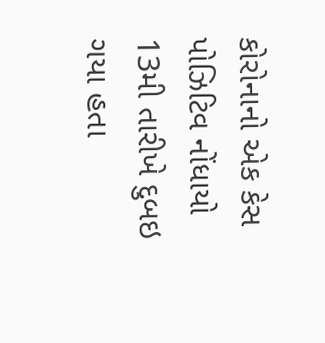કોરોનાનો એક કેસ પોઝિટિવ નોંધાયો 13મી તારીખે દુબઇ ગયા હતા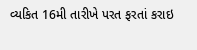વ્યકિત 16મી તારીખે પરત ફરતાં કરાઇ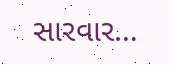સારવાર…